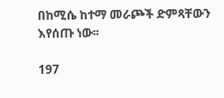በከሚሴ ከተማ መራጮች ድምጻቸውን እየሰጡ ነው፡፡

197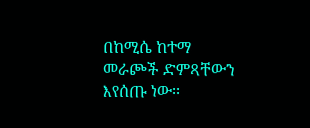በከሚሴ ከተማ መራጮች ድምጻቸውን እየሰጡ ነው፡፡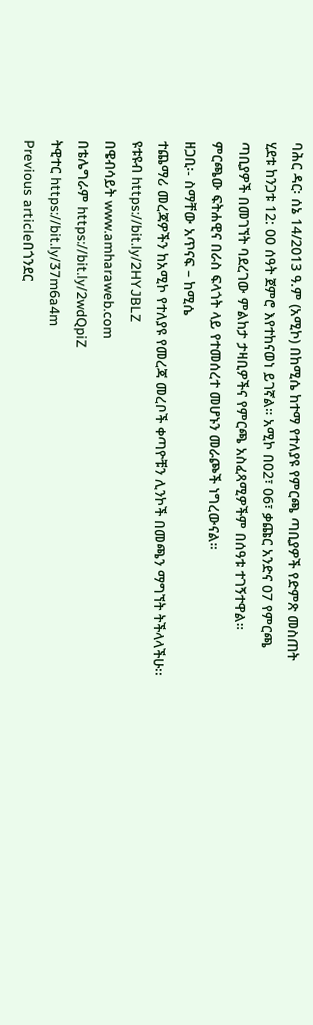ባሕር ዳር፡ ሰኔ 14/2013 ዓ.ም (አሚኮ) በከሚሴ ከተማ የተለያዩ የምርጫ ጣቢያዎች የድምጽ መስጠት ሂደቱ ከንጋቱ 12: 00 ሰዓት ጀምሮ እየተከናወነ ይገኛል። አሚኮ በ02፣ 06፣ ቃጩር አንድና 07 የምርጫ ጣቢያዎች በመገኘት ባደረገው ምልከታ ታዛቢዎችና የምርጫ አስፈጻሚዎችም በሰዓቱ ተገኝተዋል።
ምርጫው ፍትሐዊና በራስ ፍላጎት ላይ የተመሰረተ መሆኑን መራጮች ነግረውናል።
ዘጋቢ፡- ስማቸው አጥናፍ – ከሚሴ
ተጨማሪ መረጃዎችን ከአሚኮ የተለያዩ የመረጃ መረቦች ቀጣዮቹን ሊንኮች በመጫን ማግኘት ትችላላችሁ፡፡
ዩቱዩብ https://bit.ly/2HYJBLZ
በዌብሳይት www.amharaweb.com
በቴሌግራም https://bit.ly/2wdQpiZ
ትዊተር https://bit.ly/37m6a4m
Previous articleበጎንደር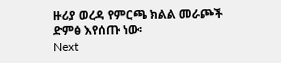ዙሪያ ወረዳ የምርጫ ክልል መራጮች ድምፅ እየሰጡ ነው፡
Next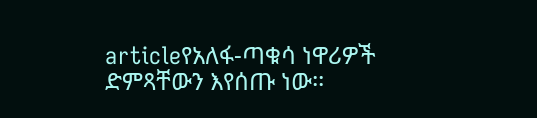articleየአለፋ-ጣቁሳ ነዋሪዎች ድምጻቸውን እየሰጡ ነው፡፡